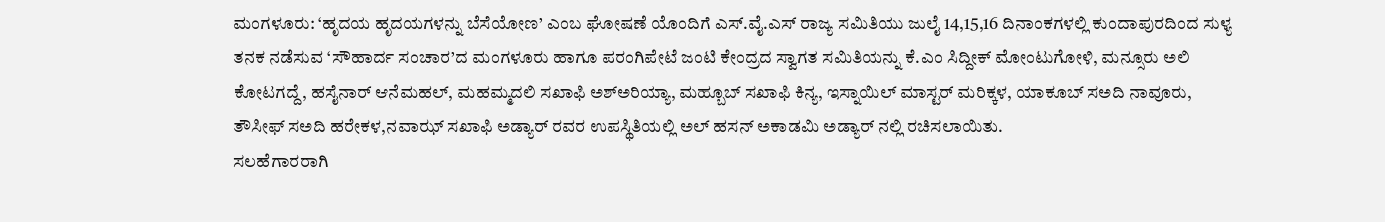ಮಂಗಳೂರು: ‘ಹೃದಯ ಹೃದಯಗಳನ್ನು ಬೆಸೆಯೋಣ’ ಎಂಬ ಘೋಷಣೆ ಯೊಂದಿಗೆ ಎಸ್.ವೈ.ಎಸ್ ರಾಜ್ಯ ಸಮಿತಿಯು ಜುಲೈ 14,15,16 ದಿನಾಂಕಗಳಲ್ಲಿ ಕುಂದಾಪುರದಿಂದ ಸುಳ್ಯ ತನಕ ನಡೆಸುವ ‘ಸೌಹಾರ್ದ ಸಂಚಾರ’ದ ಮಂಗಳೂರು ಹಾಗೂ ಪರಂಗಿಪೇಟೆ ಜಂಟಿ ಕೇಂದ್ರದ ಸ್ವಾಗತ ಸಮಿತಿಯನ್ನು ಕೆ.ಎಂ ಸಿದ್ದೀಕ್ ಮೋಂಟುಗೋಳಿ, ಮನ್ಸೂರು ಅಲಿ ಕೋಟಗದ್ದೆ, ಹಸೈನಾರ್ ಆನೆಮಹಲ್, ಮಹಮ್ಮದಲಿ ಸಖಾಫಿ ಅಶ್ಅರಿಯ್ಯಾ, ಮಹ್ಬೂಬ್ ಸಖಾಫಿ ಕಿನ್ಯ, ಇಸ್ನಾಯಿಲ್ ಮಾಸ್ಟರ್ ಮರಿಕ್ಕಳ, ಯಾಕೂಬ್ ಸಅದಿ ನಾವೂರು, ತೌಸೀಫ್ ಸಅದಿ ಹರೇಕಳ,ನವಾಝ್ ಸಖಾಫಿ ಅಡ್ಯಾರ್ ರವರ ಉಪಸ್ಥಿತಿಯಲ್ಲಿ ಅಲ್ ಹಸನ್ ಅಕಾಡಮಿ ಅಡ್ಯಾರ್ ನಲ್ಲಿ ರಚಿಸಲಾಯಿತು.
ಸಲಹೆಗಾರರಾಗಿ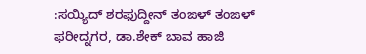:ಸಯ್ಯಿದ್ ಶರಫುದ್ದೀನ್ ತಂಙಳ್ ತಂಙಳ್ ಫರೀದ್ನಗರ, ಡಾ.ಶೇಕ್ ಬಾವ ಹಾಜಿ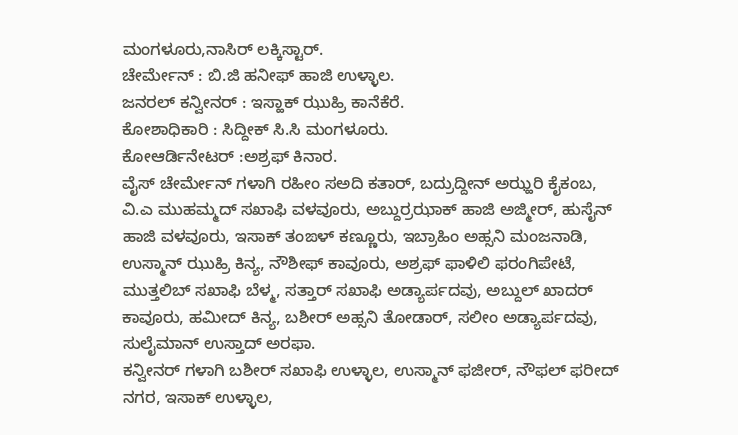ಮಂಗಳೂರು,ನಾಸಿರ್ ಲಕ್ಕಿಸ್ಟಾರ್.
ಚೇರ್ಮೇನ್ : ಬಿ.ಜಿ ಹನೀಫ್ ಹಾಜಿ ಉಳ್ಳಾಲ.
ಜನರಲ್ ಕನ್ವೀನರ್ : ಇಸ್ಹಾಕ್ ಝುಹ್ರಿ ಕಾನೆಕೆರೆ.
ಕೋಶಾಧಿಕಾರಿ : ಸಿದ್ದೀಕ್ ಸಿ.ಸಿ ಮಂಗಳೂರು.
ಕೋಆರ್ಡಿನೇಟರ್ :ಅಶ್ರಫ್ ಕಿನಾರ.
ವೈಸ್ ಚೇರ್ಮೇನ್ ಗಳಾಗಿ ರಹೀಂ ಸಅದಿ ಕತಾರ್, ಬದ್ರುದ್ದೀನ್ ಅಝ್ಹರಿ ಕೈಕಂಬ, ವಿ.ಎ ಮುಹಮ್ಮದ್ ಸಖಾಫಿ ವಳವೂರು, ಅಬ್ದುರ್ರಝಾಕ್ ಹಾಜಿ ಅಜ್ಮೀರ್, ಹುಸೈನ್ ಹಾಜಿ ವಳವೂರು, ಇಸಾಕ್ ತಂಙಳ್ ಕಣ್ಣೂರು, ಇಬ್ರಾಹಿಂ ಅಹ್ಸನಿ ಮಂಜನಾಡಿ, ಉಸ್ಮಾನ್ ಝುಹ್ರಿ ಕಿನ್ಯ, ನೌಶೀಫ್ ಕಾವೂರು, ಅಶ್ರಫ್ ಫಾಳಿಲಿ ಫರಂಗಿಪೇಟೆ, ಮುತ್ತಲಿಬ್ ಸಖಾಫಿ ಬೆಳ್ಮ, ಸತ್ತಾರ್ ಸಖಾಫಿ ಅಡ್ಯಾರ್ಪದವು, ಅಬ್ದುಲ್ ಖಾದರ್ ಕಾವೂರು, ಹಮೀದ್ ಕಿನ್ಯ, ಬಶೀರ್ ಅಹ್ಸನಿ ತೋಡಾರ್, ಸಲೀಂ ಅಡ್ಯಾರ್ಪದವು, ಸುಲೈಮಾನ್ ಉಸ್ತಾದ್ ಅರಫಾ.
ಕನ್ವೀನರ್ ಗಳಾಗಿ ಬಶೀರ್ ಸಖಾಫಿ ಉಳ್ಳಾಲ, ಉಸ್ಮಾನ್ ಫಜೀರ್, ನೌಫಲ್ ಫರೀದ್ ನಗರ, ಇಸಾಕ್ ಉಳ್ಳಾಲ,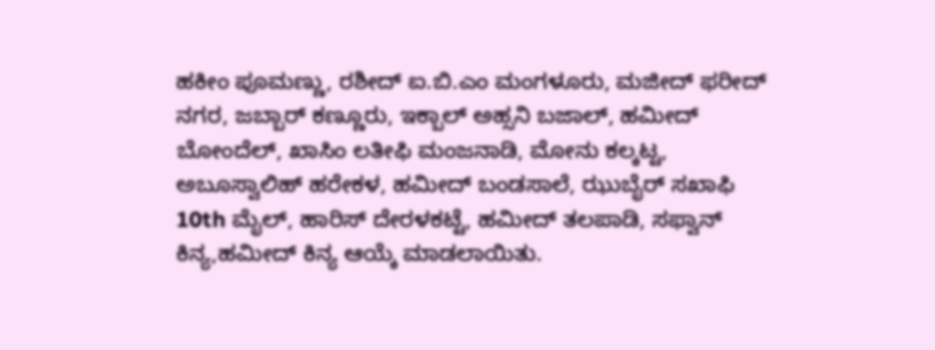ಹಕೀಂ ಪೂಮಣ್ಣು, ರಶೀದ್ ಐ.ಬಿ.ಎಂ ಮಂಗಳೂರು, ಮಜೀದ್ ಫರೀದ್ ನಗರ, ಜಬ್ಬಾರ್ ಕಣ್ಣೂರು, ಇಕ್ಬಾಲ್ ಅಹ್ಸನಿ ಬಜಾಲ್, ಹಮೀದ್ ಬೋಂದೆಲ್, ಖಾಸಿಂ ಲತೀಫಿ ಮಂಜನಾಡಿ, ಮೋನು ಕಲ್ಕಟ್ಟ, ಅಬೂಸ್ವಾಲಿಹ್ ಹರೇಕಳ, ಹಮೀದ್ ಬಂಡಸಾಲೆ, ಝುಬೈರ್ ಸಖಾಫಿ 10th ಮೈಲ್, ಹಾರಿಸ್ ದೇರಳಕಟ್ಟೆ, ಹಮೀದ್ ತಲಪಾಡಿ, ಸಫ್ವಾನ್ ಕಿನ್ಯ,ಹಮೀದ್ ಕಿನ್ಯ ಆಯ್ಕೆ ಮಾಡಲಾಯಿತು.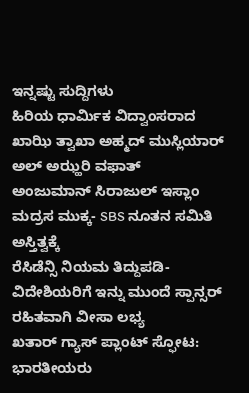ಇನ್ನಷ್ಟು ಸುದ್ದಿಗಳು
ಹಿರಿಯ ಧಾರ್ಮಿಕ ವಿದ್ವಾಂಸರಾದ ಖಾಝಿ ತ್ವಾಖಾ ಅಹ್ಮದ್ ಮುಸ್ಲಿಯಾರ್ ಅಲ್ ಅಝ್ಹರಿ ವಫಾತ್
ಅಂಜುಮಾನ್ ಸಿರಾಜುಲ್ ಇಸ್ಲಾಂ ಮದ್ರಸ ಮುಕ್ಕ- SBS ನೂತನ ಸಮಿತಿ ಅಸ್ತಿತ್ವಕ್ಕೆ
ರೆಸಿಡೆನ್ಸಿ ನಿಯಮ ತಿದ್ದುಪಡಿ- ವಿದೇಶಿಯರಿಗೆ ಇನ್ನು ಮುಂದೆ ಸ್ಪಾನ್ಸರ್ ರಹಿತವಾಗಿ ವೀಸಾ ಲಭ್ಯ
ಖತಾರ್ ಗ್ಯಾಸ್ ಪ್ಲಾಂಟ್ ಸ್ಫೋಟ: ಭಾರತೀಯರು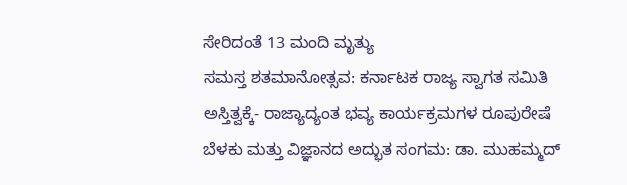ಸೇರಿದಂತೆ 13 ಮಂದಿ ಮೃತ್ಯು
ಸಮಸ್ತ ಶತಮಾನೋತ್ಸವ: ಕರ್ನಾಟಕ ರಾಜ್ಯ ಸ್ವಾಗತ ಸಮಿತಿ ಅಸ್ತಿತ್ವಕ್ಕೆ- ರಾಜ್ಯಾದ್ಯಂತ ಭವ್ಯ ಕಾರ್ಯಕ್ರಮಗಳ ರೂಪುರೇಷೆ
ಬೆಳಕು ಮತ್ತು ವಿಜ್ಞಾನದ ಅದ್ಭುತ ಸಂಗಮ: ಡಾ. ಮುಹಮ್ಮದ್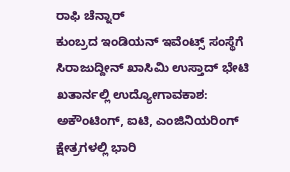ರಾಫಿ ಚೆನ್ನಾರ್
ಕುಂಬ್ರದ ಇಂಡಿಯನ್ ಇವೆಂಟ್ಸ್ ಸಂಸ್ಥೆಗೆ ಸಿರಾಜುದ್ದೀನ್ ಖಾಸಿಮಿ ಉಸ್ತಾದ್ ಭೇಟಿ
ಖತಾರ್ನಲ್ಲಿ ಉದ್ಯೋಗಾವಕಾಶ: ಅಕೌಂಟಿಂಗ್, ಐಟಿ, ಎಂಜಿನಿಯರಿಂಗ್ ಕ್ಷೇತ್ರಗಳಲ್ಲಿ ಭಾರಿ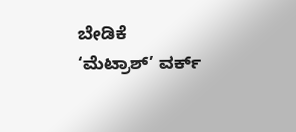ಬೇಡಿಕೆ
‘ಮೆಟ್ರಾಶ್’ ವರ್ಕ್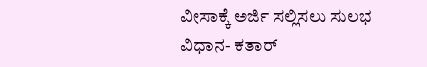ವೀಸಾಕ್ಕೆ ಅರ್ಜಿ ಸಲ್ಲಿಸಲು ಸುಲಭ ವಿಧಾನ- ಕತಾರ್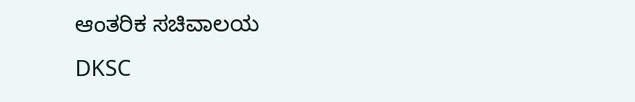ಆಂತರಿಕ ಸಚಿವಾಲಯ
DKSC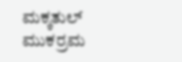ಮಕ್ಕತುಲ್ ಮುಕರ್ರಮ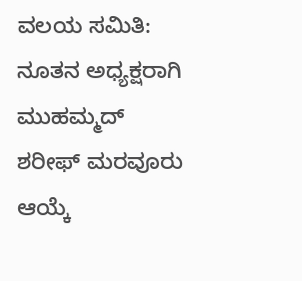ವಲಯ ಸಮಿತಿ: ನೂತನ ಅಧ್ಯಕ್ಷರಾಗಿ ಮುಹಮ್ಮದ್ ಶರೀಫ್ ಮರವೂರು ಆಯ್ಕೆ